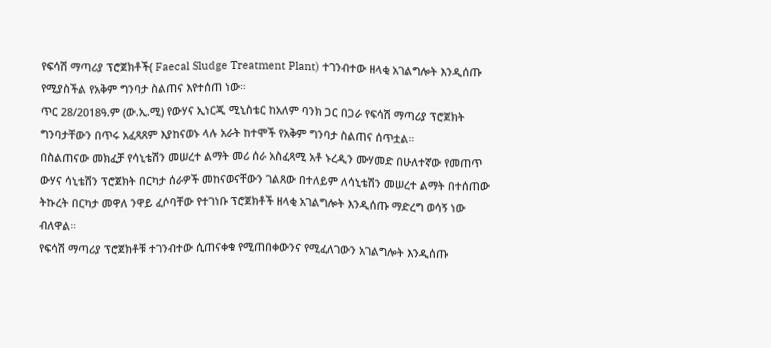የፍሳሽ ማጣሪያ ፕሮጀክቶች( Faecal Sludge Treatment Plant) ተገንብተው ዘላቂ አገልግሎት እንዲሰጡ የሚያስችል የአቅም ግንባታ ስልጠና እየተሰጠ ነው።
ጥር 28/2018ዓ.ም (ው.ኢ.ሚ) የውሃና ኢነርጂ ሚኒስቴር ከአለም ባንክ ጋር በጋራ የፍሳሽ ማጣሪያ ፕሮጀክት ግንባታቸውን በጥሩ አፈጻጸም እያከናወኑ ላሉ አራት ከተሞች የአቅም ግንባታ ስልጠና ሰጥቷል።
በስልጠናው መክፈቻ የሳኒቴሽን መሠረተ ልማት መሪ ሰራ አስፈጻሚ አቶ ኑረዲን ሙሃመድ በሁለተኛው የመጠጥ ውሃና ሳኒቴሽን ፕሮጀክት በርካታ ሰራዎች መከናወናቸውን ገልጸው በተለይም ለሳኒቴሽን መሠረተ ልማት በተሰጠው ትኩረት በርካታ መዋለ ንዋይ ፈሶባቸው የተገነቡ ፕሮጀክቶች ዘላቂ አገልግሎት እንዲሰጡ ማድረግ ወሳኝ ነው ብለዋል።
የፍሳሽ ማጣሪያ ፕሮጀክቶቹ ተገንብተው ሲጠናቀቁ የሚጠበቀውንና የሚፈለገውን አገልግሎት እንዲሰጡ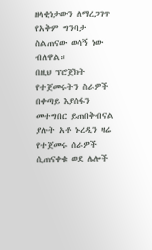ዘላቂነታውን ለማረጋገጥ የአቅም ግንባታ ስልጠናው ወሳኝ ነው ብለዋል።
በዚህ ፕሮጀክት የተጀመሩትን ስራዎች በቀጣይ እያሰፋን መተግበር ይጠበቅብናል ያሉት አቶ ኑረዲን ዛሬ የተጀመሩ ሰራዎች ሲጠናቀቁ ወደ ሌሎች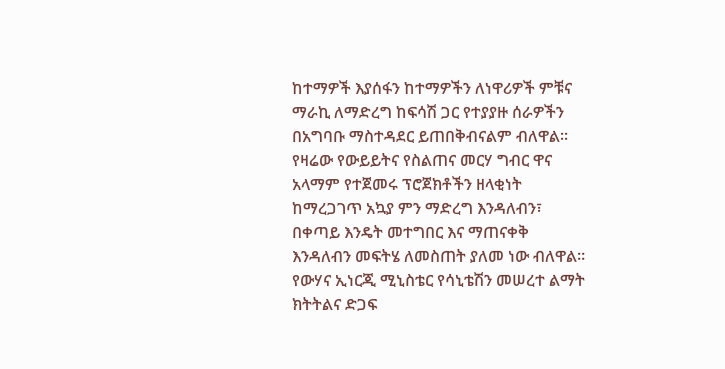ከተማዎች እያሰፋን ከተማዎችን ለነዋሪዎች ምቹና ማራኪ ለማድረግ ከፍሳሽ ጋር የተያያዙ ሰራዎችን በአግባቡ ማስተዳደር ይጠበቅብናልም ብለዋል።
የዛሬው የውይይትና የስልጠና መርሃ ግብር ዋና አላማም የተጀመሩ ፕሮጀክቶችን ዘላቂነት ከማረጋገጥ አኳያ ምን ማድረግ እንዳለብን፣ በቀጣይ እንዴት መተግበር እና ማጠናቀቅ እንዳለብን መፍትሄ ለመስጠት ያለመ ነው ብለዋል።
የውሃና ኢነርጂ ሚኒስቴር የሳኒቴሽን መሠረተ ልማት ክትትልና ድጋፍ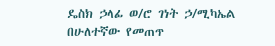ዴስክ ኃላፊ ወ/ሮ ገነት ኃ/ሚካኤል በሁለተኛው የመጠጥ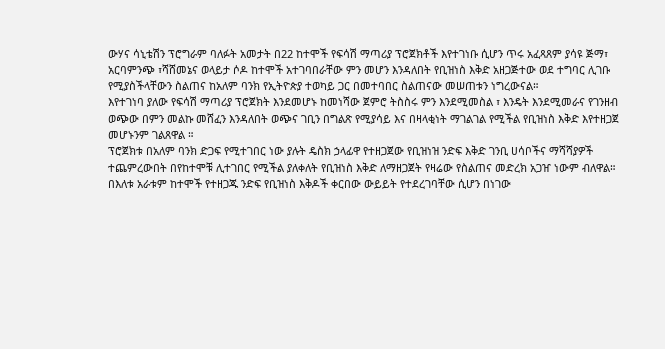ውሃና ሳኒቴሽን ፕሮግራም ባለፉት አመታት በ22 ከተሞች የፍሳሽ ማጣሪያ ፕሮጀክቶች እየተገነቡ ሲሆን ጥሩ አፈጻጸም ያሳዩ ጅማ፣ አርባምንጭ ፣ሻሸመኔና ወላይታ ሶዶ ከተሞች አተገባበራቸው ምን መሆን እንዳለበት የቢዝነስ እቅድ አዘጋጅተው ወደ ተግባር ሊገቡ የሚያስችላቸውን ስልጠና ከአለም ባንክ የኢትዮጵያ ተወካይ ጋር በመተባበር ስልጠናው መሠጠቱን ነግረውናል።
እየተገነባ ያለው የፍሳሽ ማጣሪያ ፕሮጀክት እንደመሆኑ ከመነሻው ጀምሮ ትስስሩ ምን እንደሚመስል ፣ እንዴት እንደሚመራና የገንዘብ ወጭው በምን መልኩ መሸፈን እንዳለበት ወጭና ገቢን በግልጽ የሚያሳይ እና በዛላቂነት ማገልገል የሚችል የቢዝነስ እቅድ እየተዘጋጀ መሆኑንም ገልጸዋል ።
ፕሮጀክቱ በአለም ባንክ ድጋፍ የሚተገበር ነው ያሉት ዴስክ ኃላፊዋ የተዘጋጀው የቢዝነዝ ንድፍ እቅድ ገንቢ ሀሳቦችና ማሻሻያዎች ተጨምረውበት በየከተሞቹ ሊተገበር የሚችል ያለቀለት የቢዝነስ እቅድ ለማዘጋጀት የዛሬው የስልጠና መድረክ አጋዠ ነውም ብለዋል።
በእለቱ አራቱም ከተሞች የተዘጋጁ ንድፍ የቢዝነስ እቅዶች ቀርበው ውይይት የተደረገባቸው ሲሆን በነገው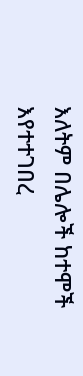እለትም በሌሎች ከተሞች እየተተገበረ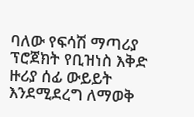ባለው የፍሳሽ ማጣሪያ ፕሮጀክት የቢዝነስ እቅድ ዙሪያ ሰፊ ውይይት እንደሚደረግ ለማወቅ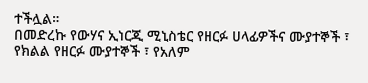ተችሏል።
በመድረኩ የውሃና ኢነርጂ ሚኒስቴር የዘርፉ ሀላፊዎችና ሙያተኞች ፣ የክልል የዘርፉ ሙያተኞች ፣ የአለም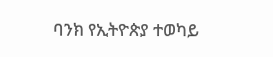ባንክ የኢትዮጵያ ተወካይ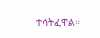ተሳትፈዋል።